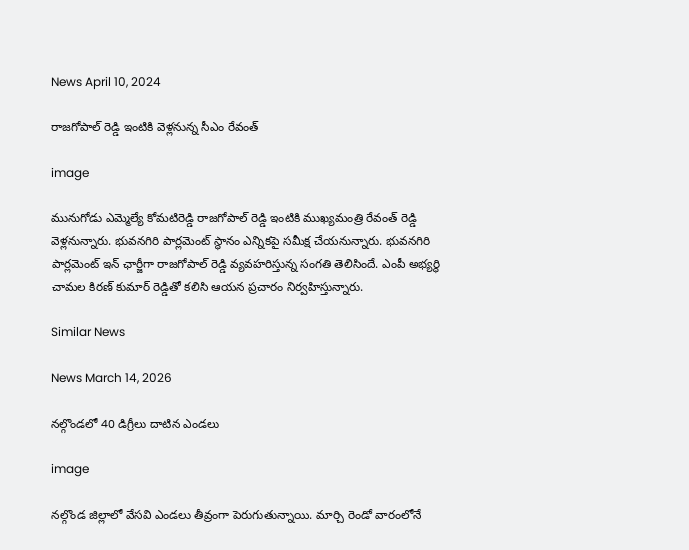News April 10, 2024

రాజగోపాల్ రెడ్డి ఇంటికి వెళ్లనున్న సీఎం రేవంత్

image

మునుగోడు ఎమ్మెల్యే కోమటిరెడ్డి రాజగోపాల్ రెడ్డి ఇంటికి ముఖ్యమంత్రి రేవంత్ రెడ్డి వెళ్లనున్నారు. భువనగిరి పార్లమెంట్ స్థానం ఎన్నికపై సమీక్ష చేయనున్నారు. భువనగిరి పార్లమెంట్ ఇన్ ఛార్జీగా రాజగోపాల్ రెడ్డి వ్యవహరిస్తున్న సంగతి తెలిసిందే. ఎంపీ అభ్యర్థి చామల కిరణ్ కుమార్ రెడ్డితో కలిసి ఆయన ప్రచారం నిర్వహిస్తున్నారు.

Similar News

News March 14, 2026

నల్గొండలో 40 డిగ్రీలు దాటిన ఎండలు

image

నల్గొండ జిల్లాలో వేసవి ఎండలు తీవ్రంగా పెరుగుతున్నాయి. మార్చి రెండో వారంలోనే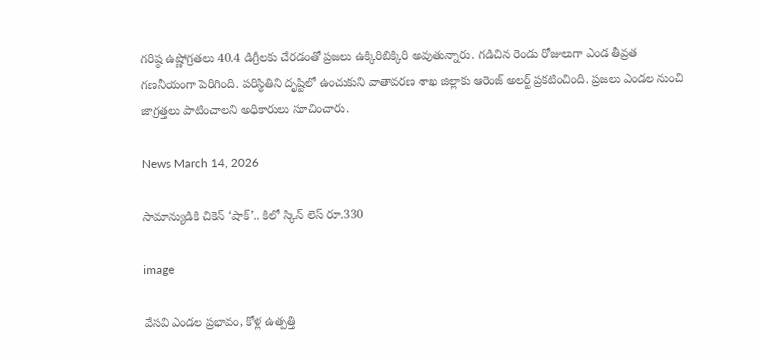గరిష్ఠ ఉష్ణోగ్రతలు 40.4 డిగ్రీలకు చేరడంతో ప్రజలు ఉక్కిరిబిక్కిరి అవుతున్నారు. గడిచిన రెండు రోజులుగా ఎండ తీవ్రత గణనీయంగా పెరిగింది. పరిస్థితిని దృష్టిలో ఉంచుకుని వాతావరణ శాఖ జిల్లాకు ఆరెంజ్ అలర్ట్ ప్రకటించింది. ప్రజలు ఎండల నుంచి జాగ్రత్తలు పాటించాలని అధికారులు సూచించారు.

News March 14, 2026

సామాన్యుడికి చికెన్ ‘షాక్’.. కిలో స్కిన్ లెస్ రూ.330

image

వేసవి ఎండల ప్రభావం, కోళ్ల ఉత్పత్తి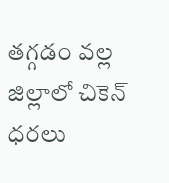తగ్గడం వల్ల జిల్లాలో చికెన్ ధరలు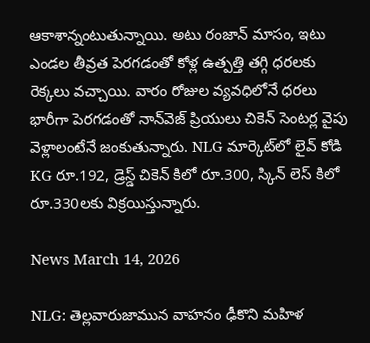ఆకాశాన్నంటుతున్నాయి. అటు రంజాన్ మాసం, ఇటు ఎండల తీవ్రత పెరగడంతో కోళ్ల ఉత్పత్తి తగ్గి ధరలకు రెక్కలు వచ్చాయి. వారం రోజుల వ్యవధిలోనే ధరలు భారీగా పెరగడంతో నాన్‌వెజ్ ప్రియులు చికెన్ సెంటర్ల వైపు వెళ్లాలంటేనే జంకుతున్నారు. NLG మార్కెట్‌లో లైవ్ కోడి KG రూ.192, డ్రెస్డ్ చికెన్ కిలో రూ.300, స్కిన్ లెస్ కిలో రూ.330లకు విక్రయిస్తున్నారు.

News March 14, 2026

NLG: తెల్లవారుజామున వాహనం ఢీకొని మహిళ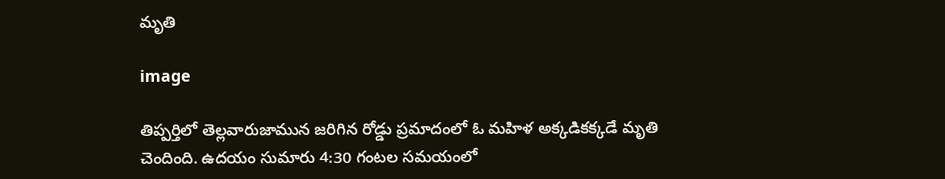మృతి

image

తిప్పర్తిలో తెల్లవారుజామున జరిగిన రోడ్డు ప్రమాదంలో ఓ మహిళ అక్కడికక్కడే మృతి చెందింది. ఉదయం సుమారు 4:30 గంటల సమయంలో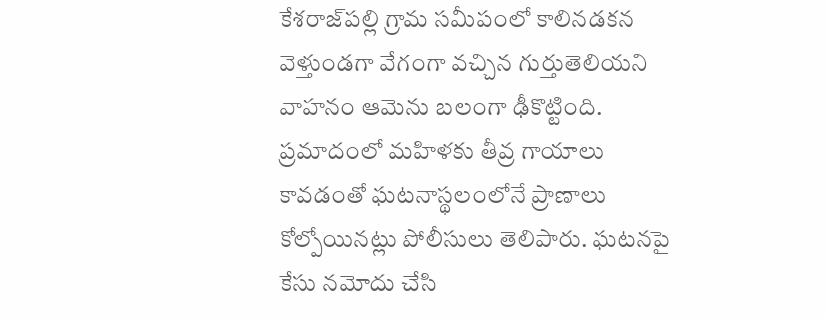కేశరాజ్‌పల్లి గ్రామ సమీపంలో కాలినడకన వెళ్తుండగా వేగంగా వచ్చిన గుర్తుతెలియని వాహనం ఆమెను బలంగా ఢీకొట్టింది. ప్రమాదంలో మహిళకు తీవ్ర గాయాలు కావడంతో ఘటనాస్థలంలోనే ప్రాణాలు కోల్పోయినట్లు పోలీసులు తెలిపారు. ఘటనపై కేసు నమోదు చేసి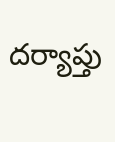దర్యాప్తు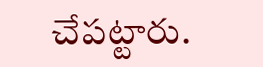చేపట్టారు.